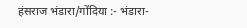हंसराज भंडारा/गोंदिया :- भंडारा-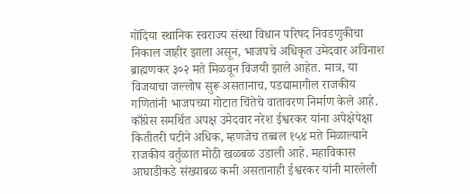गोंदिया स्थानिक स्वराज्य संस्था विधान परिषद निवडणुकीचा निकाल जाहीर झाला असून, भाजपचे अधिकृत उमेदवार अविनाश ब्राह्मणकर ३०२ मते मिळवून विजयी झाले आहेत. मात्र, या विजयाचा जल्लोष सुरू असतानाच, पडद्यामागील राजकीय गणितांनी भाजपच्या गोटात चिंतेचे वातावरण निर्माण केले आहे. काँग्रेस समर्थित अपक्ष उमेदवार नरेश ईश्वरकर यांना अपेक्षेपेक्षा कितीतरी पटीने अधिक, म्हणजेच तब्बल १५४ मते मिळाल्याने राजकीय वर्तुळात मोठी खळबळ उडाली आहे. महाविकास आघाडीकडे संख्याबळ कमी असतानाही ईश्वरकर यांनी मारलेली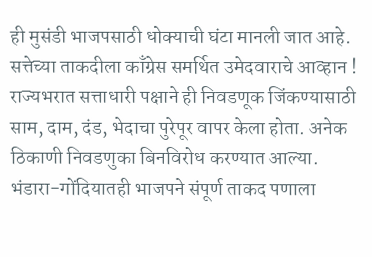ही मुसंडी भाजपसाठी धोक्याची घंटा मानली जात आहे.
सत्तेच्या ताकदीला काँग्रेस समर्थित उमेदवाराचे आव्हान !
राज्यभरात सत्ताधारी पक्षाने ही निवडणूक जिंकण्यासाठी साम, दाम, दंड, भेदाचा पुरेपूर वापर केला होता. अनेक ठिकाणी निवडणुका बिनविरोध करण्यात आल्या. भंडारा-गोंदियातही भाजपने संपूर्ण ताकद पणाला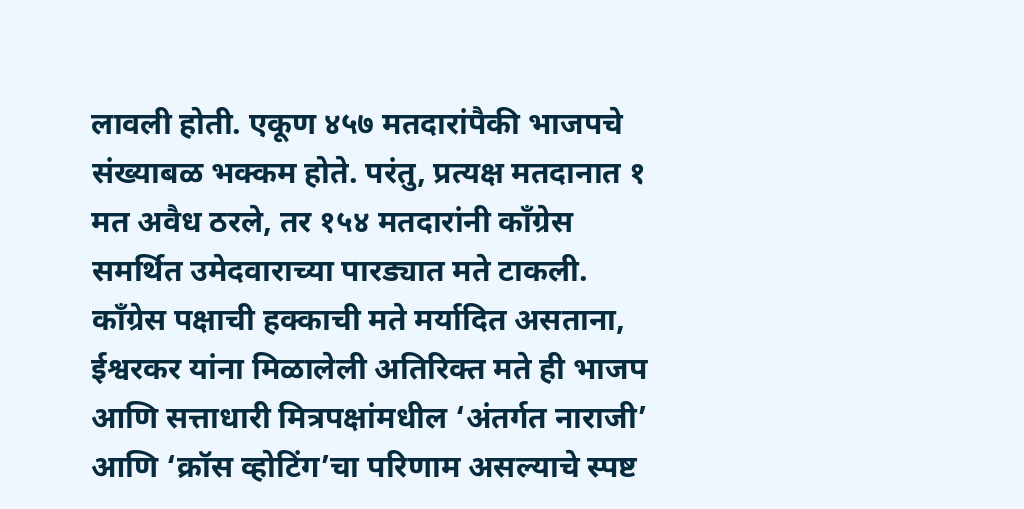लावली होती. एकूण ४५७ मतदारांपैकी भाजपचे संख्याबळ भक्कम होते. परंतु, प्रत्यक्ष मतदानात १ मत अवैध ठरले, तर १५४ मतदारांनी काँग्रेस समर्थित उमेदवाराच्या पारड्यात मते टाकली. काँग्रेस पक्षाची हक्काची मते मर्यादित असताना, ईश्वरकर यांना मिळालेली अतिरिक्त मते ही भाजप आणि सत्ताधारी मित्रपक्षांमधील ‘अंतर्गत नाराजी’ आणि ‘क्रॉस व्होटिंग’चा परिणाम असल्याचे स्पष्ट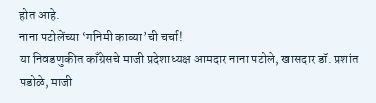होत आहे.
नाना पटोलेंच्या ‘गनिमी काव्या’ची चर्चा!
या निवडणुकीत काँग्रेसचे माजी प्रदेशाध्यक्ष आमदार नाना पटोले, खासदार डॉ. प्रशांत पडोळे, माजी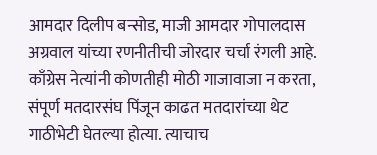आमदार दिलीप बन्सोड, माजी आमदार गोपालदास अग्रवाल यांच्या रणनीतीची जोरदार चर्चा रंगली आहे. काँग्रेस नेत्यांनी कोणतीही मोठी गाजावाजा न करता, संपूर्ण मतदारसंघ पिंजून काढत मतदारांच्या थेट गाठीभेटी घेतल्या होत्या. त्याचाच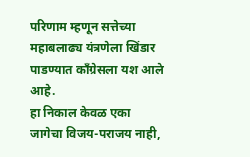परिणाम म्हणून सत्तेच्या महाबलाढ्य यंत्रणेला खिंडार पाडण्यात काँग्रेसला यश आले आहे.
हा निकाल केवळ एका जागेचा विजय-पराजय नाही,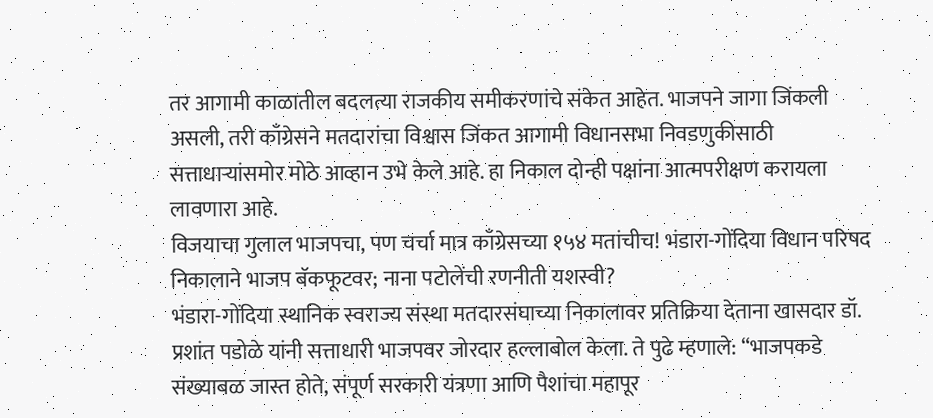तर आगामी काळातील बदलत्या राजकीय समीकरणांचे संकेत आहेत. भाजपने जागा जिंकली असली, तरी काँग्रेसने मतदारांचा विश्वास जिंकत आगामी विधानसभा निवडणुकीसाठी सत्ताधाऱ्यांसमोर मोठे आव्हान उभे केले आहे. हा निकाल दोन्ही पक्षांना आत्मपरीक्षण करायला लावणारा आहे.
विजयाचा गुलाल भाजपचा, पण चर्चा मात्र काँग्रेसच्या १५४ मतांचीच! भंडारा-गोंदिया विधान परिषद निकालाने भाजप बॅकफूटवर; नाना पटोलेंची रणनीती यशस्वी?
भंडारा-गोंदिया स्थानिक स्वराज्य संस्था मतदारसंघाच्या निकालावर प्रतिक्रिया देताना खासदार डॉ. प्रशांत पडोळे यांनी सत्ताधारी भाजपवर जोरदार हल्लाबोल केला. ते पुढे म्हणाले: “भाजपकडे संख्याबळ जास्त होते, संपूर्ण सरकारी यंत्रणा आणि पैशांचा महापूर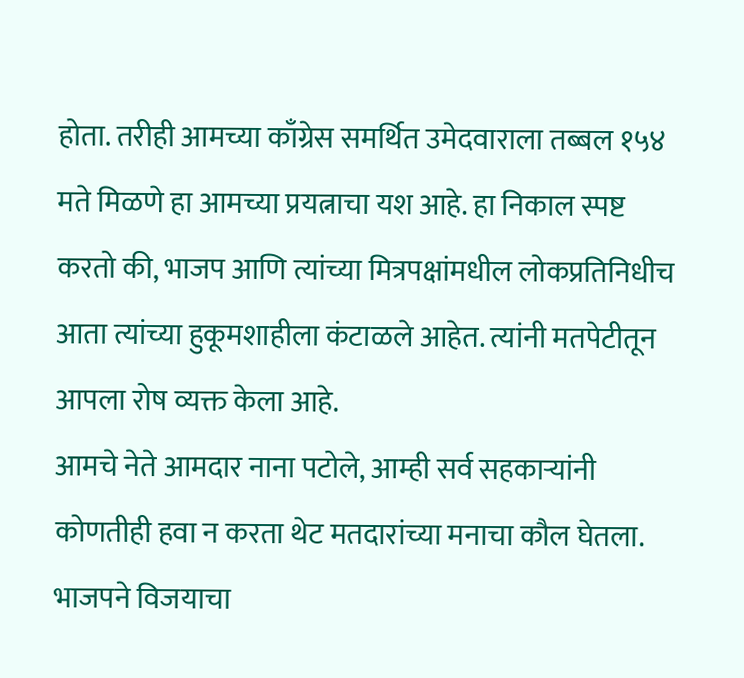होता. तरीही आमच्या काँग्रेस समर्थित उमेदवाराला तब्बल १५४ मते मिळणे हा आमच्या प्रयत्नाचा यश आहे. हा निकाल स्पष्ट करतो की, भाजप आणि त्यांच्या मित्रपक्षांमधील लोकप्रतिनिधीच आता त्यांच्या हुकूमशाहीला कंटाळले आहेत. त्यांनी मतपेटीतून आपला रोष व्यक्त केला आहे.
आमचे नेते आमदार नाना पटोले, आम्ही सर्व सहकाऱ्यांनी कोणतीही हवा न करता थेट मतदारांच्या मनाचा कौल घेतला. भाजपने विजयाचा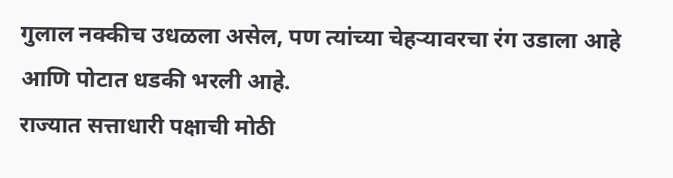गुलाल नक्कीच उधळला असेल, पण त्यांच्या चेहऱ्यावरचा रंग उडाला आहे आणि पोटात धडकी भरली आहे.
राज्यात सत्ताधारी पक्षाची मोठी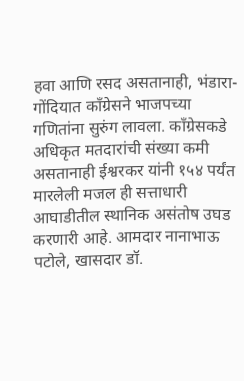हवा आणि रसद असतानाही, भंडारा-गोंदियात काँग्रेसने भाजपच्या गणितांना सुरुंग लावला. काँग्रेसकडे अधिकृत मतदारांची संख्या कमी असतानाही ईश्वरकर यांनी १५४ पर्यंत मारलेली मजल ही सत्ताधारी आघाडीतील स्थानिक असंतोष उघड करणारी आहे. आमदार नानाभाऊ पटोले, खासदार डॉ.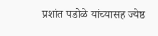प्रशांत पडोळे यांच्यासह ज्येष्ठ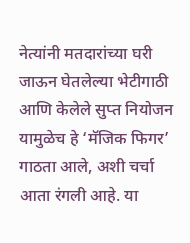नेत्यांनी मतदारांच्या घरी जाऊन घेतलेल्या भेटीगाठी आणि केलेले सुप्त नियोजन यामुळेच हे ‘मॅजिक फिगर’ गाठता आले, अशी चर्चा आता रंगली आहे. या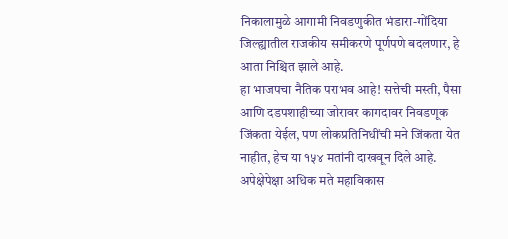निकालामुळे आगामी निवडणुकीत भंडारा-गोंदिया जिल्ह्यातील राजकीय समीकरणे पूर्णपणे बदलणार, हे आता निश्चित झाले आहे.
हा भाजपचा नैतिक पराभव आहे! सत्तेची मस्ती, पैसा आणि दडपशाहीच्या जोरावर कागदावर निवडणूक जिंकता येईल, पण लोकप्रतिनिधींची मने जिंकता येत नाहीत, हेच या १५४ मतांनी दाखवून दिले आहे. अपेक्षेपेक्षा अधिक मते महाविकास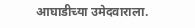आघाडीच्या उमेदवाराला.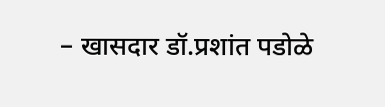– खासदार डॉ.प्रशांत पडोळे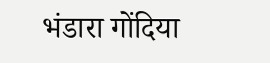भंडारा गोंदिया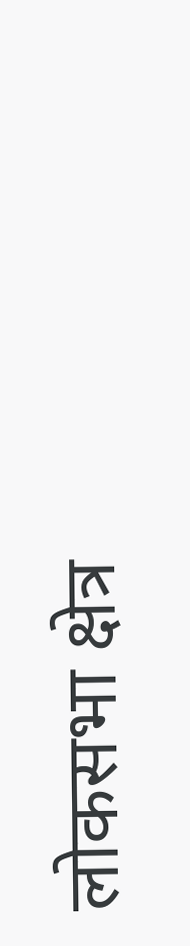लोकसभा क्षेत्र